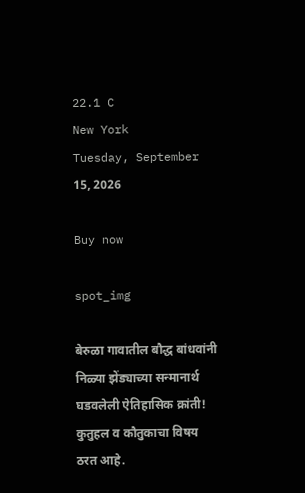22.1 C
New York
Tuesday, September 15, 2026

Buy now

spot_img

बेरुळा गावातील बौद्ध बांधवांनी निळ्या झेंड्याच्या सन्मानार्थ घडवलेली ऐतिहासिक क्रांती! कुतुहल व कौतुकाचा विषय ठरत आहे.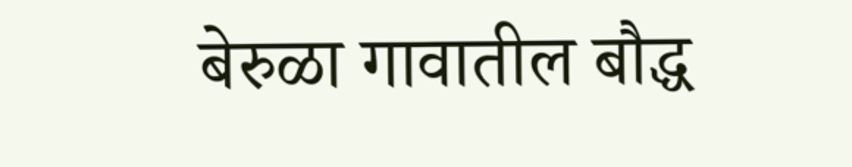बेरुळा गावातील बौद्ध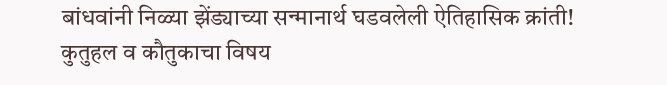बांधवांनी निळ्या झेंड्याच्या सन्मानार्थ घडवलेली ऐतिहासिक क्रांती! कुतुहल व कौतुकाचा विषय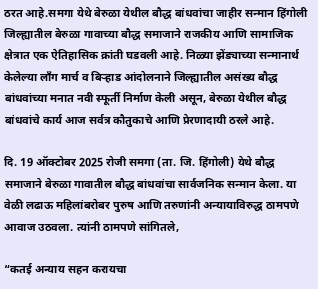ठरत आहे.समगा येथे बेरुळा येथील बौद्ध बांधवांचा जाहीर सन्मान हिंगोली जिल्ह्यातील बेरुळा गावाच्या बौद्ध समाजाने राजकीय आणि सामाजिक क्षेत्रात एक ऐतिहासिक क्रांती घडवली आहे. निळ्या झेंड्याच्या सन्मानार्थ केलेल्या लाँग मार्च व बिऱ्हाड आंदोलनाने जिल्ह्यातील असंख्य बौद्ध बांधवांच्या मनात नवी स्फूर्ती निर्माण केली असून, बेरुळा येथील बौद्ध बांधवांचे कार्य आज सर्वत्र कौतुकाचे आणि प्रेरणादायी ठरले आहे.

दि. 19 ऑक्टोबर 2025 रोजी समगा (ता. जि. हिंगोली) येथे बौद्ध समाजाने बेरुळा गावातील बौद्ध बांधवांचा सार्वजनिक सन्मान केला. या वेळी लढाऊ महिलांबरोबर पुरुष आणि तरुणांनी अन्यायाविरुद्ध ठामपणे आवाज उठवला. त्यांनी ठामपणे सांगितले,

“कतई अन्याय सहन करायचा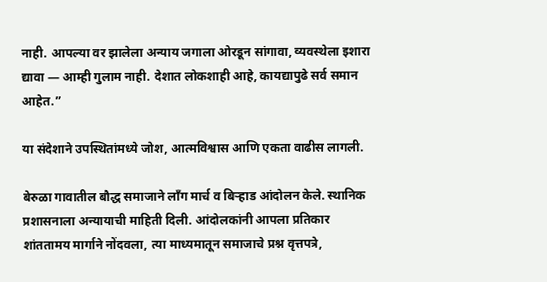नाही. आपल्या वर झालेला अन्याय जगाला ओरडून सांगावा, व्यवस्थेला इशारा द्यावा — आम्ही गुलाम नाही. देशात लोकशाही आहे, कायद्यापुढे सर्व समान आहेत.”

या संदेशाने उपस्थितांमध्ये जोश, आत्मविश्वास आणि एकता वाढीस लागली.

बेरुळा गावातील बौद्ध समाजाने लाँग मार्च व बिऱ्हाड आंदोलन केले. स्थानिक प्रशासनाला अन्यायाची माहिती दिली. आंदोलकांनी आपला प्रतिकार शांततामय मार्गाने नोंदवला, त्या माध्यमातून समाजाचे प्रश्न वृत्तपत्रे,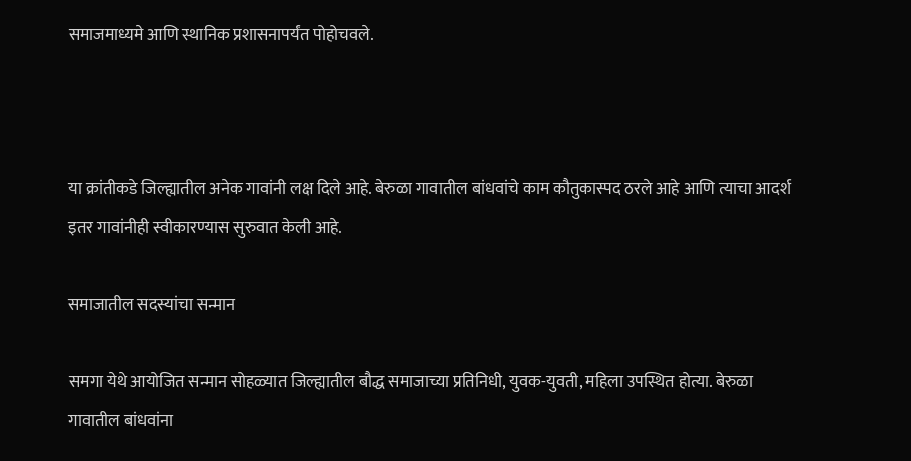समाजमाध्यमे आणि स्थानिक प्रशासनापर्यंत पोहोचवले.



या क्रांतीकडे जिल्ह्यातील अनेक गावांनी लक्ष दिले आहे. बेरुळा गावातील बांधवांचे काम कौतुकास्पद ठरले आहे आणि त्याचा आदर्श इतर गावांनीही स्वीकारण्यास सुरुवात केली आहे.

समाजातील सदस्यांचा सन्मान

समगा येथे आयोजित सन्मान सोहळ्यात जिल्ह्यातील बौद्ध समाजाच्या प्रतिनिधी, युवक-युवती, महिला उपस्थित होत्या. बेरुळा गावातील बांधवांना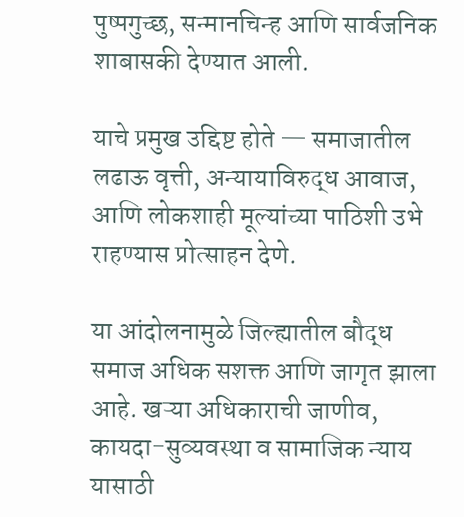पुष्पगुच्छ, सन्मानचिन्ह आणि सार्वजनिक शाबासकी देण्यात आली.

याचे प्रमुख उद्दिष्ट होते — समाजातील लढाऊ वृत्ती, अन्यायाविरुद्ध आवाज, आणि लोकशाही मूल्यांच्या पाठिशी उभे राहण्यास प्रोत्साहन देणे.

या आंदोलनामुळे जिल्ह्यातील बौद्ध समाज अधिक सशक्त आणि जागृत झाला आहे. खऱ्या अधिकाराची जाणीव, कायदा-सुव्यवस्था व सामाजिक न्याय यासाठी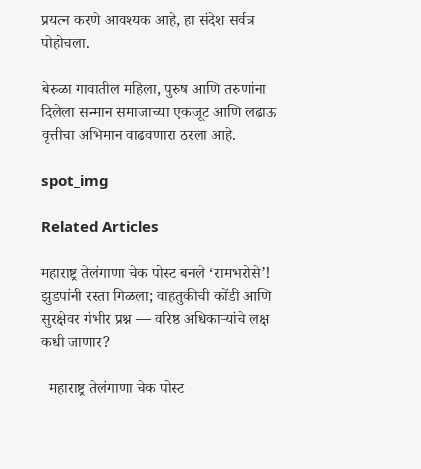प्रयत्न करणे आवश्यक आहे, हा संदेश सर्वत्र पोहोचला.

बेरुळा गावातील महिला, पुरुष आणि तरुणांना दिलेला सन्मान समाजाच्या एकजूट आणि लढाऊ वृत्तीचा अभिमान वाढवणारा ठरला आहे.

spot_img

Related Articles

महाराष्ट्र तेलंगाणा चेक पोस्ट बनले ‘रामभरोसे’! झुडपांनी रस्ता गिळला; वाहतुकीची कोंडी आणि सुरक्षेवर गंभीर प्रश्न — वरिष्ठ अधिकाऱ्यांचे लक्ष कधी जाणार?

  महाराष्ट्र तेलंगाणा चेक पोस्ट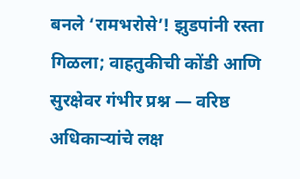बनले ‘रामभरोसे’! झुडपांनी रस्ता गिळला; वाहतुकीची कोंडी आणि सुरक्षेवर गंभीर प्रश्न — वरिष्ठ अधिकाऱ्यांचे लक्ष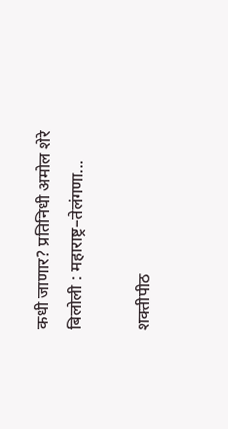कधी जाणार? प्रतिनिधी अमोल शेरे बिलोली : महाराष्ट्र–तेलंगणा...

शक्तीपीठ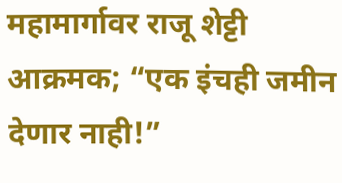महामार्गावर राजू शेट्टी आक्रमक; “एक इंचही जमीन देणार नाही!”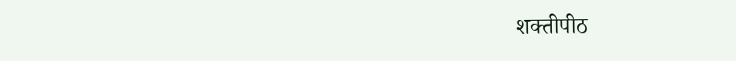शक्तीपीठ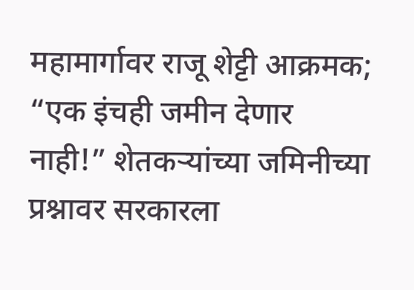महामार्गावर राजू शेट्टी आक्रमक; “एक इंचही जमीन देणार नाही!” शेतकऱ्यांच्या जमिनीच्या प्रश्नावर सरकारला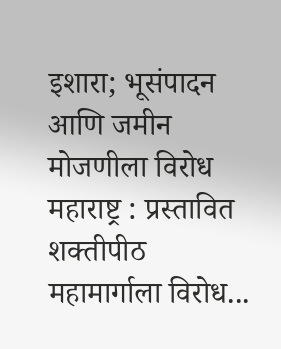इशारा; भूसंपादन आणि जमीन मोजणीला विरोध   महाराष्ट्र : प्रस्तावित शक्तीपीठ महामार्गाला विरोध...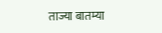ताज्या बातम्या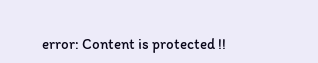error: Content is protected !!